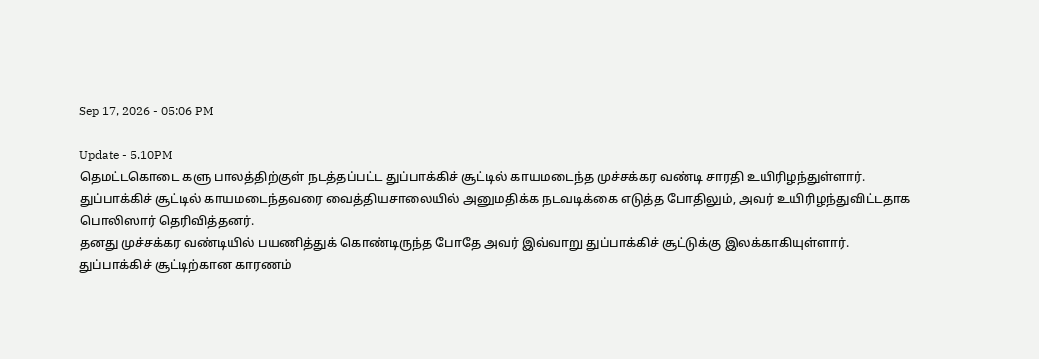Sep 17, 2026 - 05:06 PM

Update - 5.10PM
தெமட்டகொடை களு பாலத்திற்குள் நடத்தப்பட்ட துப்பாக்கிச் சூட்டில் காயமடைந்த முச்சக்கர வண்டி சாரதி உயிரிழந்துள்ளார்.
துப்பாக்கிச் சூட்டில் காயமடைந்தவரை வைத்தியசாலையில் அனுமதிக்க நடவடிக்கை எடுத்த போதிலும், அவர் உயிரிழந்துவிட்டதாக பொலிஸார் தெரிவித்தனர்.
தனது முச்சக்கர வண்டியில் பயணித்துக் கொண்டிருந்த போதே அவர் இவ்வாறு துப்பாக்கிச் சூட்டுக்கு இலக்காகியுள்ளார்.
துப்பாக்கிச் சூட்டிற்கான காரணம்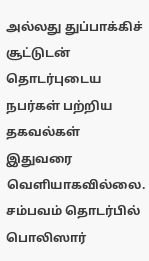அல்லது துப்பாக்கிச் சூட்டுடன் தொடர்புடைய நபர்கள் பற்றிய தகவல்கள் இதுவரை வெளியாகவில்லை.
சம்பவம் தொடர்பில் பொலிஸார்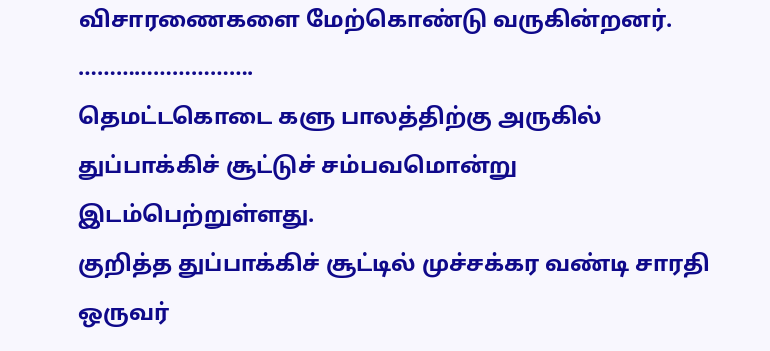விசாரணைகளை மேற்கொண்டு வருகின்றனர்.
……………………….
தெமட்டகொடை களு பாலத்திற்கு அருகில் துப்பாக்கிச் சூட்டுச் சம்பவமொன்று இடம்பெற்றுள்ளது.
குறித்த துப்பாக்கிச் சூட்டில் முச்சக்கர வண்டி சாரதி ஒருவர்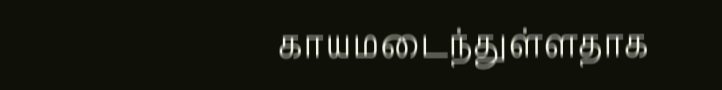காயமடைந்துள்ளதாக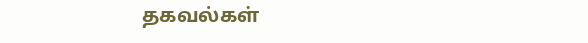தகவல்கள்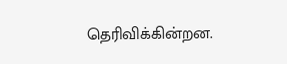தெரிவிக்கின்றன.